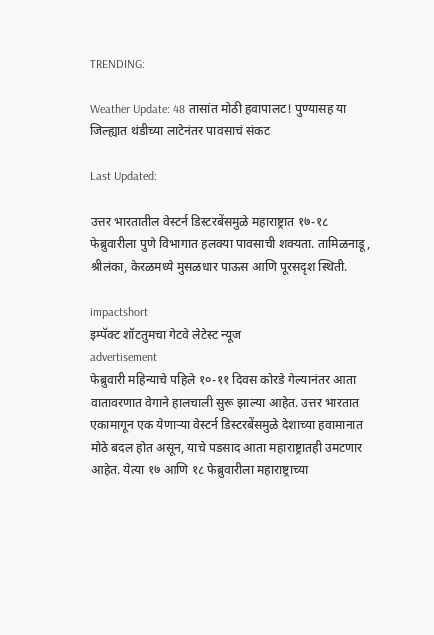TRENDING:

Weather Update: 48 तासांत मोठी हवापालट! पुण्यासह या जिल्ह्यात थंडीच्या लाटेनंतर पावसाचं संकट

Last Updated:

उत्तर भारतातील वेस्टर्न डिस्टरबेंसमुळे महाराष्ट्रात १७-१८ फेब्रुवारीला पुणे विभागात हलक्या पावसाची शक्यता. तामिळनाडू, श्रीलंका, केरळमध्ये मुसळधार पाऊस आणि पूरसदृश स्थिती.

impactshort
इम्पॅक्ट शॉटतुमचा गेटवे लेटेस्ट न्यूज
advertisement
फेब्रुवारी महिन्याचे पहिले १०-११ दिवस कोरडे गेल्यानंतर आता वातावरणात वेगाने हालचाली सुरू झाल्या आहेत. उत्तर भारतात एकामागून एक येणाऱ्या वेस्टर्न डिस्टरबेंसमुळे देशाच्या हवामानात मोठे बदल होत असून, याचे पडसाद आता महाराष्ट्रातही उमटणार आहेत. येत्या १७ आणि १८ फेब्रुवारीला महाराष्ट्राच्या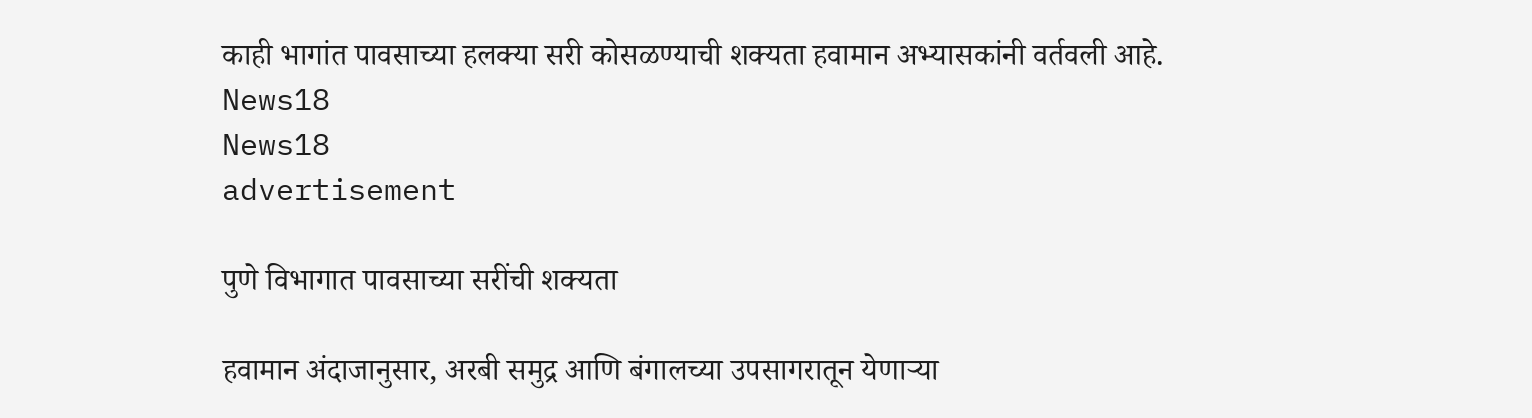काही भागांत पावसाच्या हलक्या सरी कोसळण्याची शक्यता हवामान अभ्यासकांनी वर्तवली आहे.
News18
News18
advertisement

पुणे विभागात पावसाच्या सरींची शक्यता

हवामान अंदाजानुसार, अरबी समुद्र आणि बंगालच्या उपसागरातून येणाऱ्या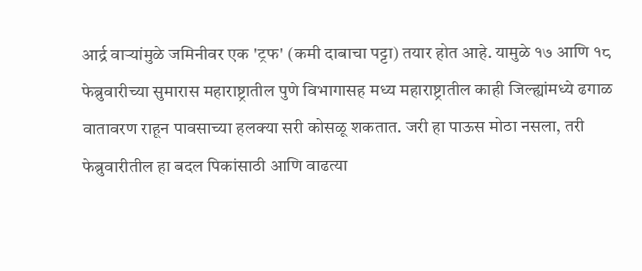आर्द्र वाऱ्यांमुळे जमिनीवर एक 'ट्रफ' (कमी दाबाचा पट्टा) तयार होत आहे. यामुळे १७ आणि १८ फेब्रुवारीच्या सुमारास महाराष्ट्रातील पुणे विभागासह मध्य महाराष्ट्रातील काही जिल्ह्यांमध्ये ढगाळ वातावरण राहून पावसाच्या हलक्या सरी कोसळू शकतात. जरी हा पाऊस मोठा नसला, तरी फेब्रुवारीतील हा बदल पिकांसाठी आणि वाढत्या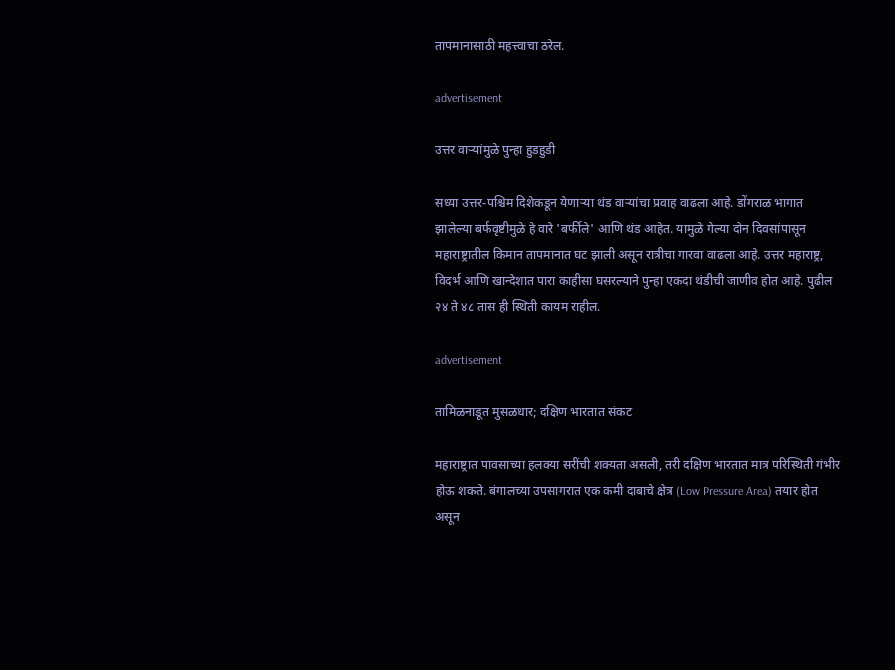तापमानासाठी महत्त्वाचा ठरेल.

advertisement

उत्तर वाऱ्यांमुळे पुन्हा हुडहुडी

सध्या उत्तर-पश्चिम दिशेकडून येणाऱ्या थंड वाऱ्यांचा प्रवाह वाढला आहे. डोंगराळ भागात झालेल्या बर्फवृष्टीमुळे हे वारे 'बर्फीले' आणि थंड आहेत. यामुळे गेल्या दोन दिवसांपासून महाराष्ट्रातील किमान तापमानात घट झाली असून रात्रीचा गारवा वाढला आहे. उत्तर महाराष्ट्र, विदर्भ आणि खान्देशात पारा काहीसा घसरल्याने पुन्हा एकदा थंडीची जाणीव होत आहे. पुढील २४ ते ४८ तास ही स्थिती कायम राहील.

advertisement

तामिळनाडूत मुसळधार; दक्षिण भारतात संकट

महाराष्ट्रात पावसाच्या हलक्या सरींची शक्यता असली, तरी दक्षिण भारतात मात्र परिस्थिती गंभीर होऊ शकते. बंगालच्या उपसागरात एक कमी दाबाचे क्षेत्र (Low Pressure Area) तयार होत असून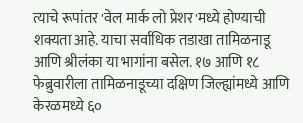त्याचे रूपांतर 'वेल मार्क लो प्रेशर'मध्ये होण्याची शक्यता आहे. याचा सर्वाधिक तडाखा तामिळनाडू आणि श्रीलंका या भागांना बसेल. १७ आणि १८ फेब्रुवारीला तामिळनाडूच्या दक्षिण जिल्ह्यांमध्ये आणि केरळमध्ये ६०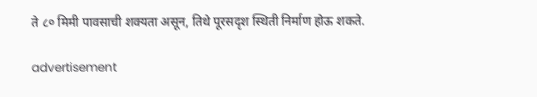ते ८० मिमी पावसाची शक्यता असून, तिथे पूरसदृश स्थिती निर्माण होऊ शकते.

advertisement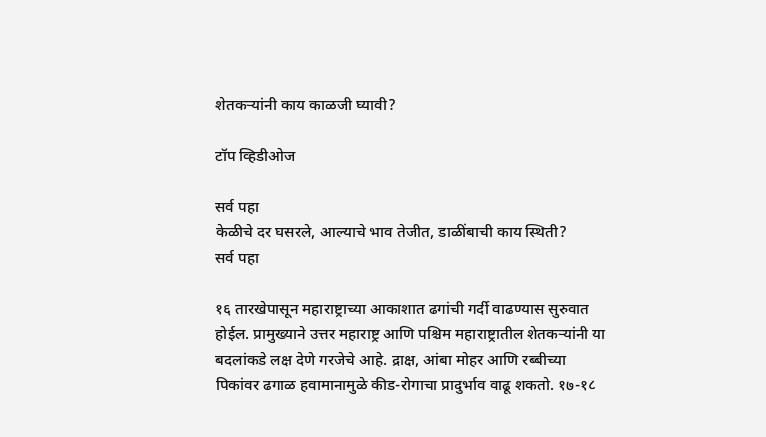शेतकऱ्यांनी काय काळजी घ्यावी?

टॉप व्हिडीओज

सर्व पहा
केळीचे दर घसरले, आल्याचे भाव तेजीत, डाळींबाची काय स्थिती?
सर्व पहा

१६ तारखेपासून महाराष्ट्राच्या आकाशात ढगांची गर्दी वाढण्यास सुरुवात होईल. प्रामुख्याने उत्तर महाराष्ट्र आणि पश्चिम महाराष्ट्रातील शेतकऱ्यांनी या बदलांकडे लक्ष देणे गरजेचे आहे. द्राक्ष, आंबा मोहर आणि रब्बीच्या पिकांवर ढगाळ हवामानामुळे कीड-रोगाचा प्रादुर्भाव वाढू शकतो. १७-१८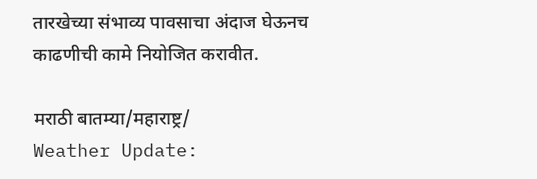तारखेच्या संभाव्य पावसाचा अंदाज घेऊनच काढणीची कामे नियोजित करावीत.

मराठी बातम्या/महाराष्ट्र/
Weather Update: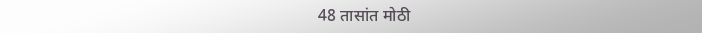48 तासांत मोठी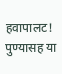हवापालट! पुण्यासह या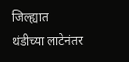जिल्ह्यात थंडीच्या लाटेनंतर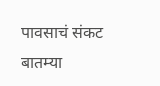पावसाचं संकट
बातम्या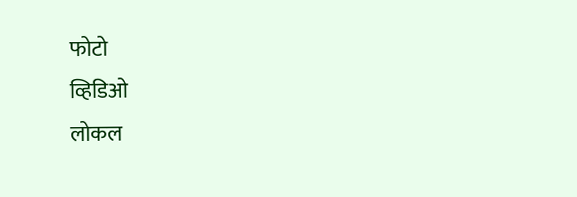फोटो
व्हिडिओ
लोकल